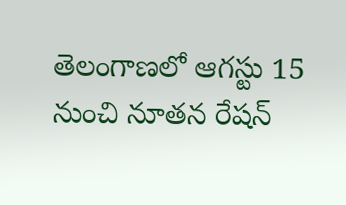తెలంగాణలో ఆగస్టు 15 నుంచి నూతన రేషన్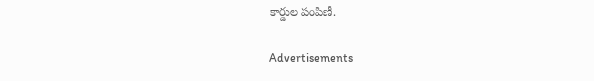కార్డుల పంపిణీ.

Advertisements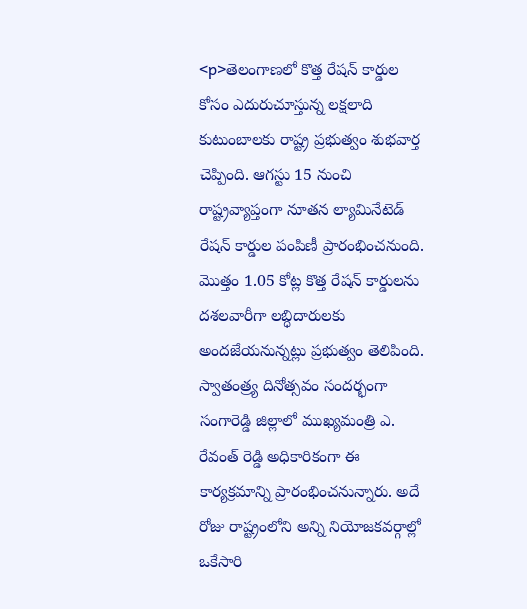<p>తెలంగాణలో కొత్త రేషన్ కార్డుల కోసం ఎదురుచూస్తున్న లక్షలాది కుటుంబాలకు రాష్ట్ర ప్రభుత్వం శుభవార్త చెప్పింది. ఆగస్టు 15 నుంచి రాష్ట్రవ్యాప్తంగా నూతన ల్యామినేటెడ్ రేషన్ కార్డుల పంపిణీ ప్రారంభించనుంది. మొత్తం 1.05 కోట్ల కొత్త రేషన్ కార్డులను దశలవారీగా లబ్ధిదారులకు అందజేయనున్నట్లు ప్రభుత్వం తెలిపింది. స్వాతంత్ర్య దినోత్సవం సందర్భంగా సంగారెడ్డి జిల్లాలో ముఖ్యమంత్రి ఎ. రేవంత్ రెడ్డి అధికారికంగా ఈ కార్యక్రమాన్ని ప్రారంభించనున్నారు. అదే రోజు రాష్ట్రంలోని అన్ని నియోజకవర్గాల్లో ఒకేసారి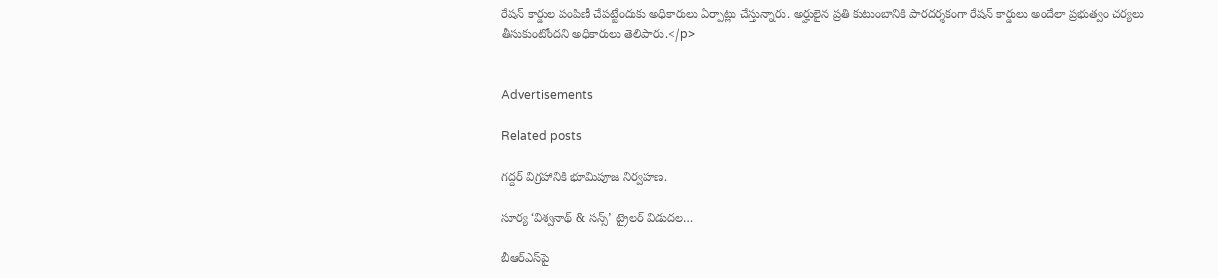రేషన్ కార్డుల పంపిణీ చేపట్టేందుకు అధికారులు ఏర్పాట్లు చేస్తున్నారు. అర్హులైన ప్రతి కుటుంబానికి పారదర్శకంగా రేషన్ కార్డులు అందేలా ప్రభుత్వం చర్యలు తీసుకుంటోందని అధికారులు తెలిపారు.</p>


Advertisements

Related posts

గద్దర్ విగ్రహానికి భూమిపూజ నిర్వహణ.

సూర్య ‘విశ్వనాథ్ & సన్స్’ ట్రైలర్ విడుదల…

బీఆర్ఎస్‌పై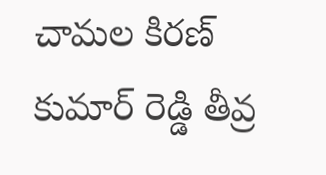చామల కిరణ్ కుమార్ రెడ్డి తీవ్ర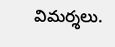విమర్శలు.